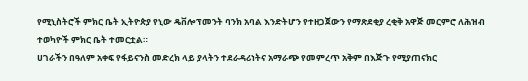የሚኒስትሮች ምክር ቤት ኢትዮጵያ የኒው ዴቨሎፕመንት ባንክ አባል እንድትሆን የተዘጋጀውን የማጽደቂያ ረቂቅ አዋጅ መርምሮ ለሕዝብ ተወካዮች ምክር ቤት ተመርቷል።
ሀገራችን በዓለም አቀፍ የፋይናንስ መድረክ ላይ ያላትን ተደራዳሪነትና አማራጭ የመምረጥ አቅም በእጅጉ የሚያጠናክር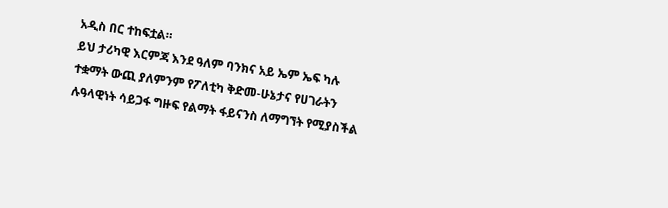አዲስ በር ተከፍቷል።
ይህ ታሪካዊ እርምጃ እንደ ዓለም ባንክና አይ ኤም ኤፍ ካሉ ተቋማት ውጪ ያለምንም የፖለቲካ ቅድመ-ሁኔታና የሀገራትን ሉዓላዊነት ሳይጋፋ ግዙፍ የልማት ፋይናንስ ለማግኘት የሚያስችል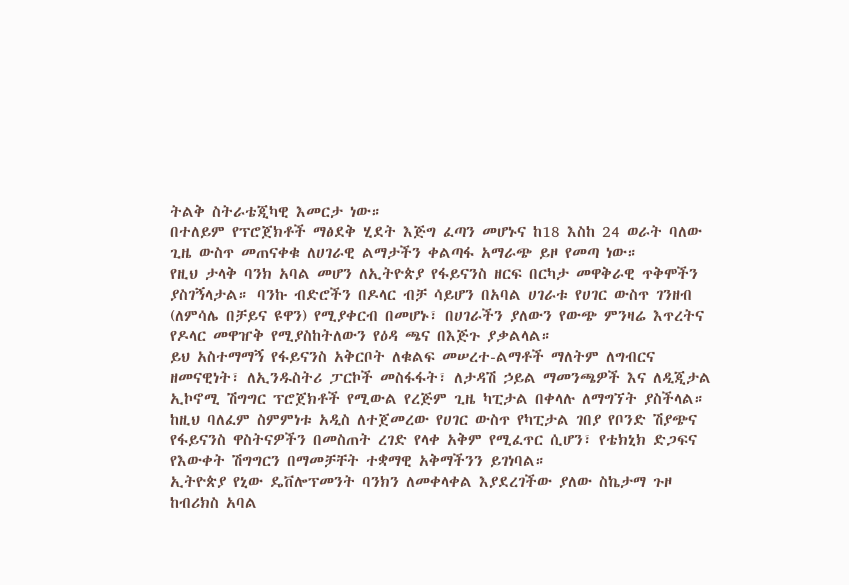ትልቅ ስትራቴጂካዊ እመርታ ነው።
በተለይም የፕሮጀክቶች ማፅደቅ ሂደት እጅግ ፈጣን መሆኑና ከ18 እስከ 24 ወራት ባለው ጊዜ ውስጥ መጠናቀቁ ለሀገራዊ ልማታችን ቀልጣፋ አማራጭ ይዞ የመጣ ነው።
የዚህ ታላቅ ባንክ አባል መሆን ለኢትዮጵያ የፋይናንስ ዘርፍ በርካታ መዋቅራዊ ጥቅሞችን ያስገኝላታል። ባንኩ ብድሮችን በዶላር ብቻ ሳይሆን በአባል ሀገራቱ የሀገር ውስጥ ገንዘብ (ለምሳሌ በቻይና ዩዋን) የሚያቀርብ በመሆኑ፣ በሀገራችን ያለውን የውጭ ምንዛሬ እጥረትና የዶላር መዋዠቅ የሚያስከትለውን የዕዳ ጫና በእጅጉ ያቃልላል።
ይህ አስተማማኝ የፋይናንስ አቅርቦት ለቁልፍ መሠረተ-ልማቶች ማለትም ለግብርና ዘመናዊነት፣ ለኢንዱስትሪ ፓርኮች መስፋፋት፣ ለታዳሽ ኃይል ማመንጫዎች እና ለዲጂታል ኢኮኖሚ ሽግግር ፕሮጀክቶች የሚውል የረጅም ጊዜ ካፒታል በቀላሉ ለማግኘት ያስችላል።
ከዚህ ባለፈም ስምምነቱ አዲስ ለተጀመረው የሀገር ውስጥ የካፒታል ገበያ የቦንድ ሽያጭና የፋይናንስ ዋስትናዎችን በመስጠት ረገድ የላቀ አቅም የሚፈጥር ሲሆን፣ የቴክኒክ ድጋፍና የእውቀት ሽግግርን በማመቻቸት ተቋማዊ አቅማችንን ይገነባል።
ኢትዮጵያ የኒው ዴቨሎፕመንት ባንክን ለመቀላቀል እያደረገችው ያለው ስኬታማ ጉዞ ከብሪክስ አባል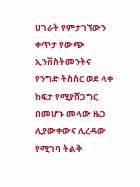ሀገራት የምታገኘውን ቀጥታ የውጭ ኢንቨስትመንትና የንግድ ትስስር ወደ ላቀ ከፍታ የሚያሸጋግር በመሆኑ መላው ዜጋ ሊያውቀውና ሊረዳው የሚገባ ትልቅ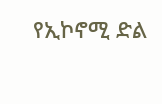የኢኮኖሚ ድል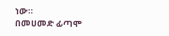ነው።
በመሀመድ ፊጣሞ